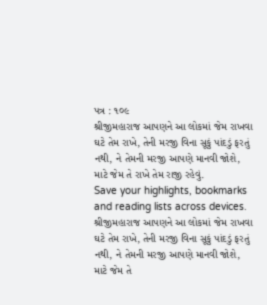પત્ર : ૧૦૯
શ્રીજીમહારાજ આપણને આ લોકમાં જેમ રાખવા ઘટે તેમ રાખે, તેની મરજી વિના સૂકું પાંદડું ફરતું નથી, ને તેમની મરજી આપણે માનવી જોશે, માટે જેમ તે રાખે તેમ રાજી રહેવું.
Save your highlights, bookmarks and reading lists across devices.
શ્રીજીમહારાજ આપણને આ લોકમાં જેમ રાખવા ઘટે તેમ રાખે, તેની મરજી વિના સૂકું પાંદડું ફરતું નથી, ને તેમની મરજી આપણે માનવી જોશે, માટે જેમ તે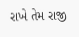રાખે તેમ રાજી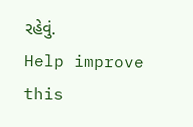રહેવું.
Help improve this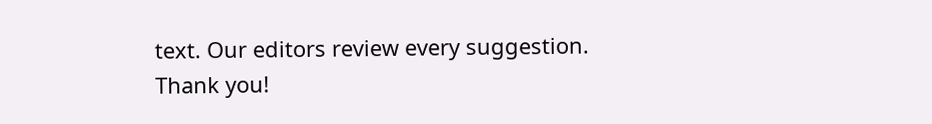text. Our editors review every suggestion.
Thank you!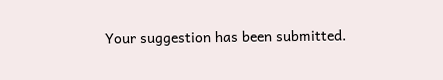Your suggestion has been submitted.